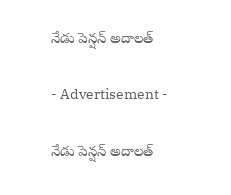నేడు పెన్షన్ అదాలత్

- Advertisement -

నేడు పెన్షన్ అదాలత్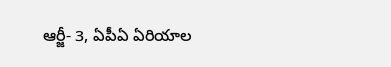ఆర్జీ- 3, ఏపీఏ ఏరియాల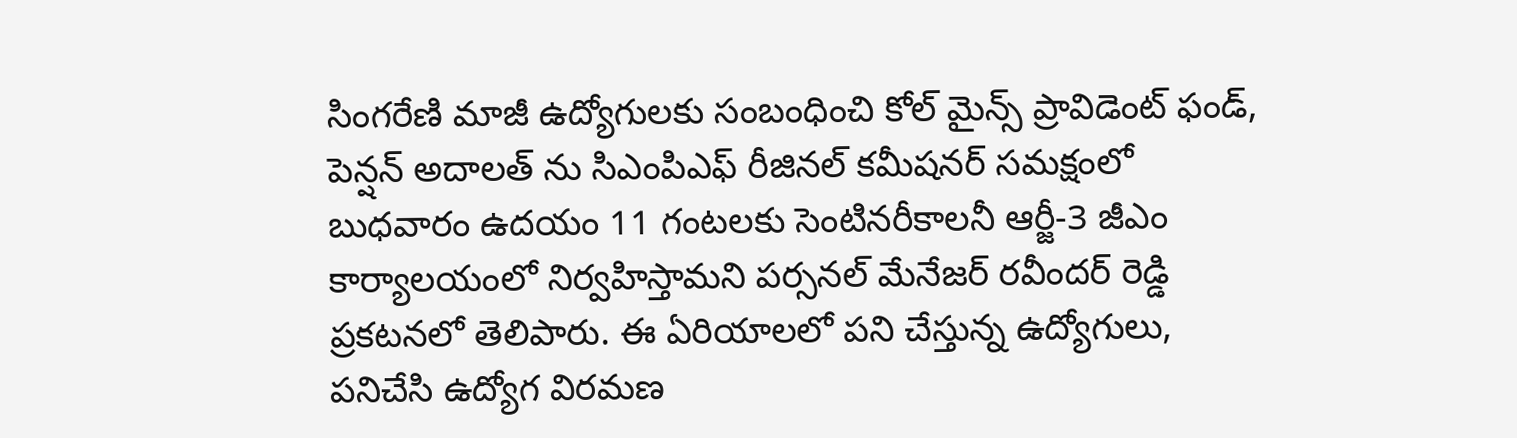సింగరేణి మాజీ ఉద్యోగులకు సంబంధించి కోల్ మైన్స్ ప్రావిడెంట్ ఫండ్, పెన్షన్ అదాలత్ ను సిఎంపిఎఫ్ రీజినల్ కమీషనర్ సమక్షంలో బుధవారం ఉదయం 11 గంటలకు సెంటినరీకాలనీ ఆర్జీ-3 జీఎం కార్యాలయంలో నిర్వహిస్తామని పర్సనల్ మేనేజర్ రవీందర్ రెడ్డి ప్రకటనలో తెలిపారు. ఈ ఏరియాలలో పని చేస్తున్న ఉద్యోగులు, పనిచేసి ఉద్యోగ విరమణ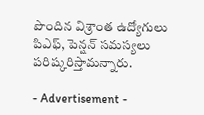పొందిన విశ్రాంత ఉద్యోగులు పిఎఫ్, పెన్షన్ సమస్యలు పరిష్కరిస్తామన్నారు.

- Advertisement -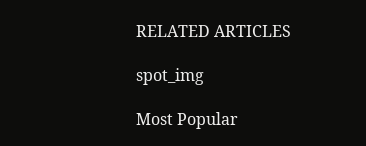RELATED ARTICLES

spot_img

Most Popular